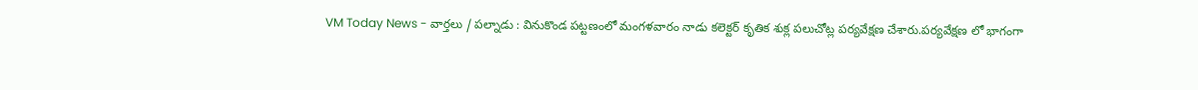VM Today News - వార్తలు / పల్నాడు : వినుకొండ పట్టణంలో మంగళవారం నాడు కలెక్టర్ కృతిక శుక్ల పలుచోట్ల పర్యవేక్షణ చేశారు.పర్యవేక్షణ లో భాగంగా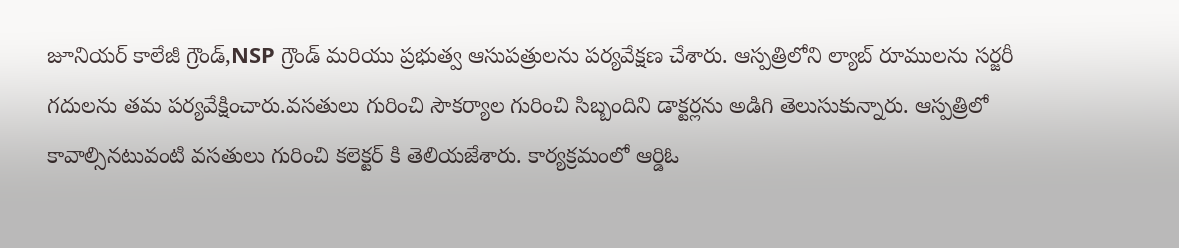జూనియర్ కాలేజీ గ్రౌండ్,NSP గ్రౌండ్ మరియు ప్రభుత్వ ఆసుపత్రులను పర్యవేక్షణ చేశారు. ఆస్పత్రిలోని ల్యాబ్ రూములను సర్జరీ గదులను తమ పర్యవేక్షించారు.వసతులు గురించి సౌకర్యాల గురించి సిబ్బందిని డాక్టర్లను అడిగి తెలుసుకున్నారు. ఆస్పత్రిలో కావాల్సినటువంటి వసతులు గురించి కలెక్టర్ కి తెలియజేశారు. కార్యక్రమంలో ఆర్డిఓ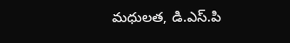మధులత, డి.ఎస్.పి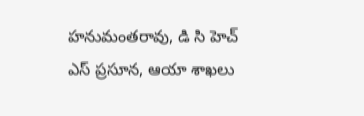హనుమంతరావు, డి సి హెచ్ ఎస్ ప్రసూన, ఆయా శాఖలు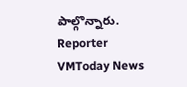పాల్గొన్నారు.
Reporter
VMToday News